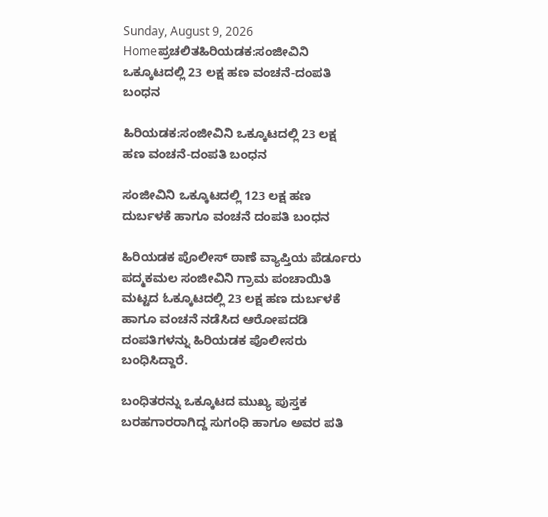Sunday, August 9, 2026
Homeಪ್ರಚಲಿತಹಿರಿಯಡಕ:ಸಂಜೀವಿನಿ ಒಕ್ಕೂಟದಲ್ಲಿ 23 ಲಕ್ಷ ಹಣ ವಂಚನೆ-ದಂಪತಿ ಬಂಧನ

ಹಿರಿಯಡಕ:ಸಂಜೀವಿನಿ ಒಕ್ಕೂಟದಲ್ಲಿ 23 ಲಕ್ಷ ಹಣ ವಂಚನೆ-ದಂಪತಿ ಬಂಧನ

ಸಂಜೀವಿನಿ ಒಕ್ಕೂಟದಲ್ಲಿ 123 ಲಕ್ಷ ಹಣ ದುರ್ಬಳಕೆ ಹಾಗೂ ವಂಚನೆ ದಂಪತಿ ಬಂಧನ

ಹಿರಿಯಡಕ ಪೊಲೀಸ್ ಠಾಣೆ ವ್ಯಾಪ್ತಿಯ ಪೆರ್ಡೂರು ಪದ್ಮಕಮಲ ಸಂಜೀವಿನಿ ಗ್ರಾಮ ಪಂಚಾಯಿತಿ ಮಟ್ಟದ ಓಕ್ಕೂಟದಲ್ಲಿ 23 ಲಕ್ಷ ಹಣ ದುರ್ಬಳಕೆ ಹಾಗೂ ವಂಚನೆ ನಡೆಸಿದ ಆರೋಪದಡಿ ದಂಪತಿಗಳನ್ನು ಹಿರಿಯಡಕ ಪೊಲೀಸರು ಬಂಧಿಸಿದ್ದಾರೆ.

ಬಂಧಿತರನ್ನು ಒಕ್ಕೂಟದ ಮುಖ್ಯ ಪುಸ್ತಕ ಬರಹಗಾರರಾಗಿದ್ದ ಸುಗಂಧಿ ಹಾಗೂ ಅವರ ಪತಿ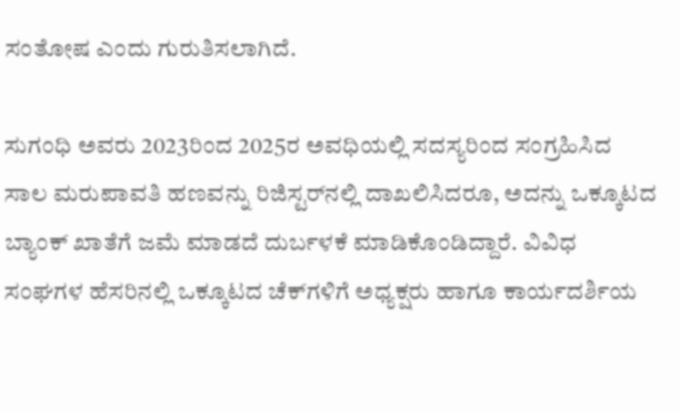ಸಂತೋಷ ಎಂದು ಗುರುತಿಸಲಾಗಿದೆ.

ಸುಗಂಧಿ ಅವರು 2023ರಿಂದ 2025ರ ಅವಧಿಯಲ್ಲಿ ಸದಸ್ಯರಿಂದ ಸಂಗ್ರಹಿಸಿದ ಸಾಲ ಮರುಪಾವತಿ ಹಣವನ್ನು ರಿಜಿಸ್ಟರ್‌ನಲ್ಲಿ ದಾಖಲಿಸಿದರೂ, ಅದನ್ನು ಒಕ್ಕೂಟದ ಬ್ಯಾಂಕ್ ಖಾತೆಗೆ ಜಮೆ ಮಾಡದೆ ದುರ್ಬಳಕೆ ಮಾಡಿಕೊಂಡಿದ್ದಾರೆ. ವಿವಿಧ ಸಂಘಗಳ ಹೆಸರಿನಲ್ಲಿ ಒಕ್ಕೂಟದ ಚೆಕ್‌ಗಳಿಗೆ ಅಧ್ಯಕ್ಷರು ಹಾಗೂ ಕಾರ್ಯದರ್ಶಿಯ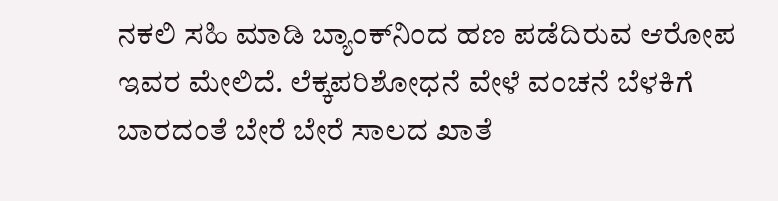ನಕಲಿ ಸಹಿ ಮಾಡಿ ಬ್ಯಾಂಕ್‌ನಿಂದ ಹಣ ಪಡೆದಿರುವ ಆರೋಪ ಇವರ ಮೇಲಿದೆ. ಲೆಕ್ಕಪರಿಶೋಧನೆ ವೇಳೆ ವಂಚನೆ ಬೆಳಕಿಗೆ ಬಾರದಂತೆ ಬೇರೆ ಬೇರೆ ಸಾಲದ ಖಾತೆ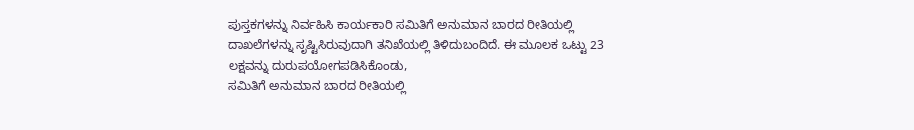ಪುಸ್ತಕಗಳನ್ನು ನಿರ್ವಹಿಸಿ ಕಾರ್ಯಕಾರಿ ಸಮಿತಿಗೆ ಅನುಮಾನ ಬಾರದ ರೀತಿಯಲ್ಲಿ ದಾಖಲೆಗಳನ್ನು ಸೃಷ್ಟಿಸಿರುವುದಾಗಿ ತನಿಖೆಯಲ್ಲಿ ತಿಳಿದುಬಂದಿದೆ. ಈ ಮೂಲಕ ಒಟ್ಟು 23 ಲಕ್ಷವನ್ನು ದುರುಪಯೋಗಪಡಿಸಿಕೊಂಡು,
ಸಮಿತಿಗೆ ಅನುಮಾನ ಬಾರದ ರೀತಿಯಲ್ಲಿ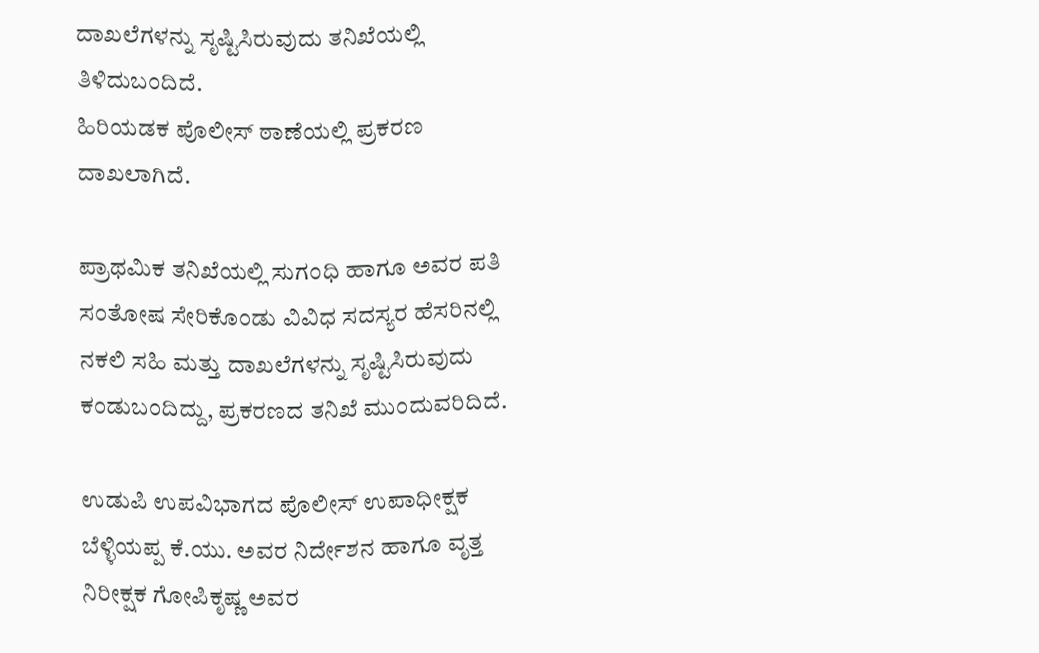ದಾಖಲೆಗಳನ್ನು ಸೃಷ್ಟಿಸಿರುವುದು ತನಿಖೆಯಲ್ಲಿ ತಿಳಿದುಬಂದಿದೆ.
ಹಿರಿಯಡಕ ಪೊಲೀಸ್ ಠಾಣೆಯಲ್ಲಿ ಪ್ರಕರಣ ದಾಖಲಾಗಿದೆ.

ಪ್ರಾಥಮಿಕ ತನಿಖೆಯಲ್ಲಿ ಸುಗಂಧಿ ಹಾಗೂ ಅವರ ಪತಿ ಸಂತೋಷ ಸೇರಿಕೊಂಡು ವಿವಿಧ ಸದಸ್ಯರ ಹೆಸರಿನಲ್ಲಿ ನಕಲಿ ಸಹಿ ಮತ್ತು ದಾಖಲೆಗಳನ್ನು ಸೃಷ್ಟಿಸಿರುವುದು ಕಂಡುಬಂದಿದ್ದು, ಪ್ರಕರಣದ ತನಿಖೆ ಮುಂದುವರಿದಿದೆ.

ಉಡುಪಿ ಉಪವಿಭಾಗದ ಪೊಲೀಸ್ ಉಪಾಧೀಕ್ಷಕ ಬೆಳ್ಳಿಯಪ್ಪ ಕೆ.ಯು. ಅವರ ನಿರ್ದೇಶನ ಹಾಗೂ ವೃತ್ತ ನಿರೀಕ್ಷಕ ಗೋಪಿಕೃಷ್ಣ ಅವರ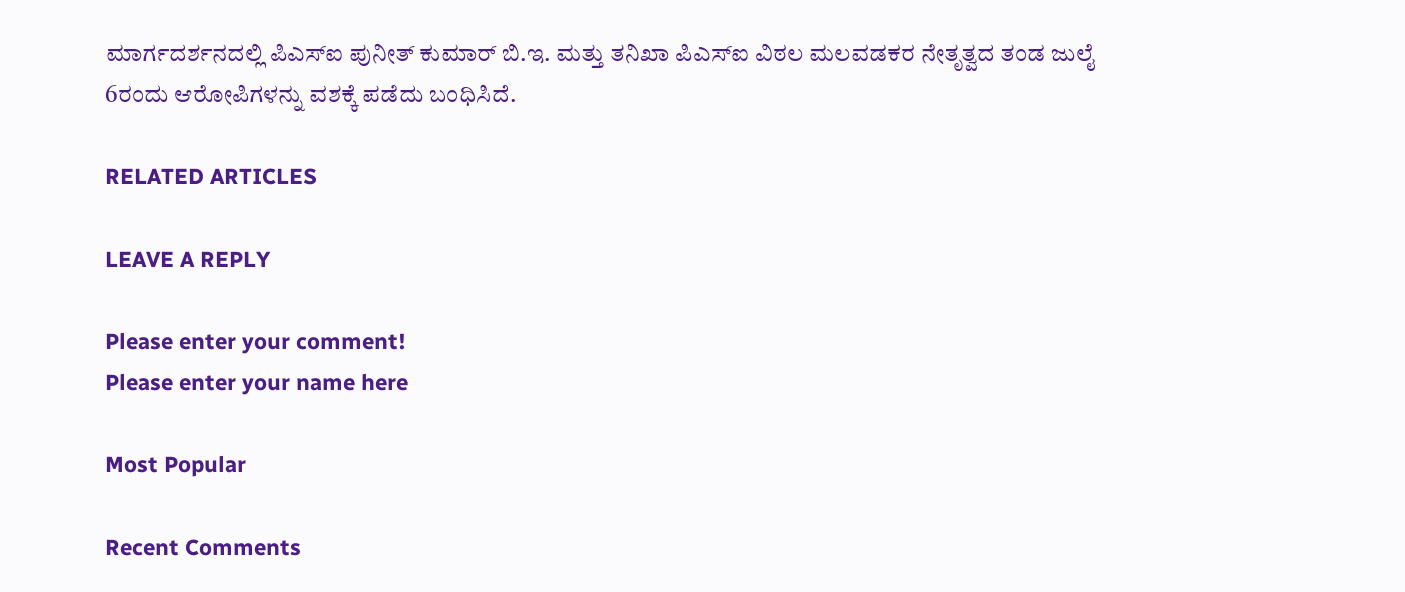ಮಾರ್ಗದರ್ಶನದಲ್ಲಿ ಪಿಎಸ್‌ಐ ಪುನೀತ್ ಕುಮಾರ್ ಬಿ.ಇ. ಮತ್ತು ತನಿಖಾ ಪಿಎಸ್‌ಐ ವಿಠಲ ಮಲವಡಕರ ನೇತೃತ್ವದ ತಂಡ ಜುಲೈ 6ರಂದು ಆರೋಪಿಗಳನ್ನು ವಶಕ್ಕೆ ಪಡೆದು ಬಂಧಿಸಿದೆ.

RELATED ARTICLES

LEAVE A REPLY

Please enter your comment!
Please enter your name here

Most Popular

Recent Comments